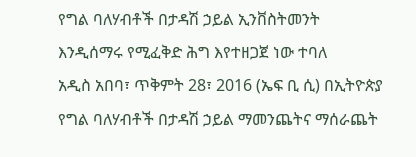የግል ባለሃብቶች በታዳሽ ኃይል ኢንቨስትመንት እንዲሰማሩ የሚፈቅድ ሕግ እየተዘጋጀ ነው ተባለ
አዲስ አበባ፣ ጥቅምት 28፣ 2016 (ኤፍ ቢ ሲ) በኢትዮጵያ የግል ባለሃብቶች በታዳሽ ኃይል ማመንጨትና ማሰራጨት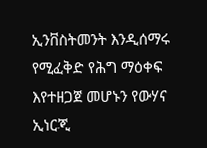ኢንቨስትመንት እንዲሰማሩ የሚፈቅድ የሕግ ማዕቀፍ እየተዘጋጀ መሆኑን የውሃና ኢነርጂ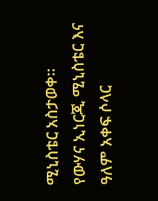ሚኒስቴር አስታወቀ፡፡
የውሃና ኢነርጂ ሚኒስቴር እና ዓለም አቀፍ ሶላር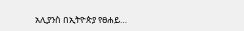አሊያንስ በኢትዮጵያ የፀሐይ…